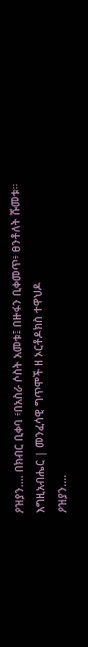ዖዝያን.... በክብር ቢቀባ ፥በአስራ ሶስት አመቱ፤ በዙፋን ቢቀመጥ፥ ፀንቶለት ሹመቱ። እግዚአብሔር | መንፈሳዊ ግጥሞች ዘ ኦርቶዶክስ ተዋህዶ
ዖዝያን....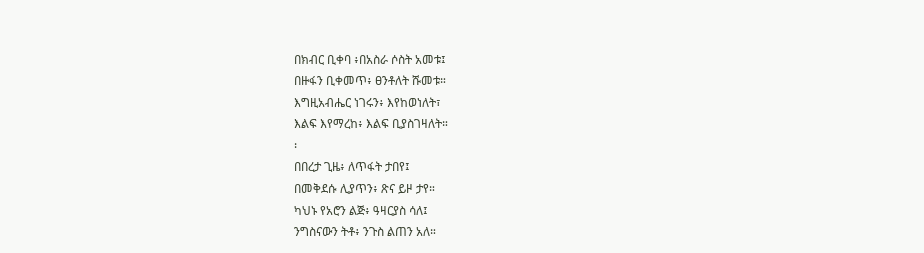በክብር ቢቀባ ፥በአስራ ሶስት አመቱ፤
በዙፋን ቢቀመጥ፥ ፀንቶለት ሹመቱ።
እግዚአብሔር ነገሩን፥ እየከወነለት፣
እልፍ እየማረከ፥ እልፍ ቢያስገዛለት።
፡
በበረታ ጊዜ፥ ለጥፋት ታበየ፤
በመቅደሱ ሊያጥን፥ ጽና ይዞ ታየ።
ካህኑ የአሮን ልጅ፥ ዓዛርያስ ሳለ፤
ንግስናውን ትቶ፥ ንጉስ ልጠን አለ።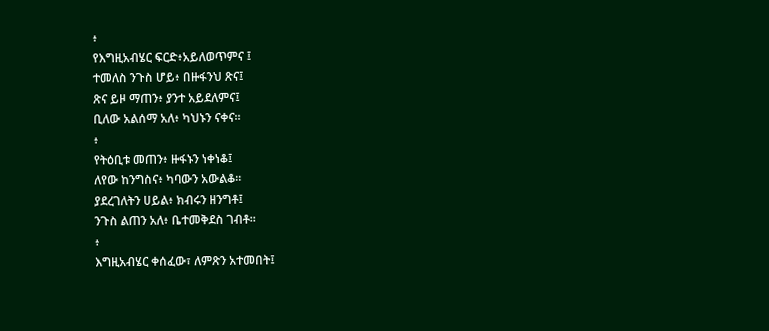፥
የእግዚአብሄር ፍርድ፥አይለወጥምና ፤
ተመለስ ንጉስ ሆይ፥ በዙፋንህ ጽና፤
ጽና ይዞ ማጠን፥ ያንተ አይደለምና፤
ቢለው አልሰማ አለ፥ ካህኑን ናቀና።
፥
የትዕቢቱ መጠን፥ ዙፋኑን ነቀነቆ፤
ለየው ከንግስና፥ ካባውን አውልቆ።
ያደረገለትን ሀይል፥ ክብሩን ዘንግቶ፤
ንጉስ ልጠን አለ፥ ቤተመቅደስ ገብቶ።
፥
እግዚአብሄር ቀሰፈው፣ ለምጽን አተመበት፤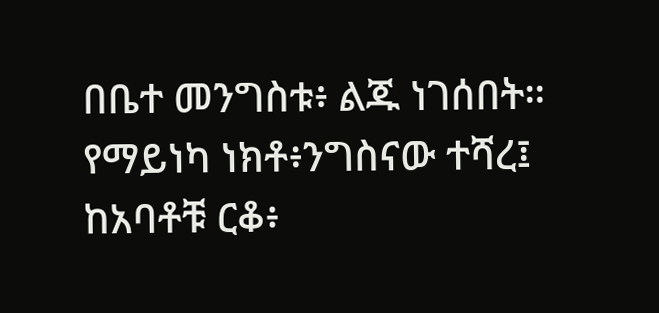በቤተ መንግስቱ፥ ልጁ ነገሰበት።
የማይነካ ነክቶ፥ንግስናው ተሻረ፤
ከአባቶቹ ርቆ፥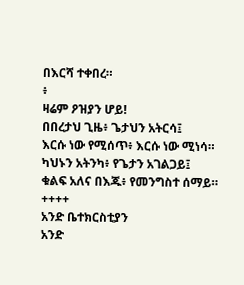በእርሻ ተቀበረ።
፥
ዛሬም ዖዝያን ሆይ!
በበረታህ ጊዜ፥ ጌታህን አትርሳ፤
እርሱ ነው የሚሰጥ፥ እርሱ ነው ሚነሳ።
ካህኑን አትንካ፥ የጌታን አገልጋይ፤
ቁልፍ አለና በእጁ፥ የመንግስተ ሰማይ።
++++
አንድ ቤተክርስቲያን
አንድ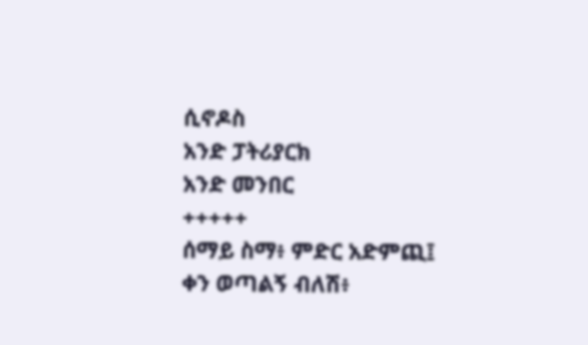ሲኖዶስ
አንድ ፓትሪያርክ
አንድ መንበር
+++++
ሰማይ ስማ፥ ምድር አድምጪ፤
ቀን ወጣልኝ ብለሽ፥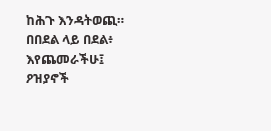ከሕጉ እንዳትወጪ።
በበደል ላይ በደል፥ እየጨመራችሁ፤
ዖዝያኖች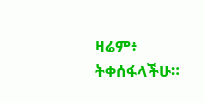ዛሬም፥ ትቀሰፋላችሁ።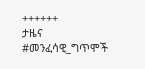++++++
ታዜና
#መንፈሳዊ_ግጥሞች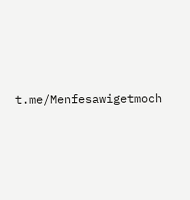t.me/Menfesawigetmoch